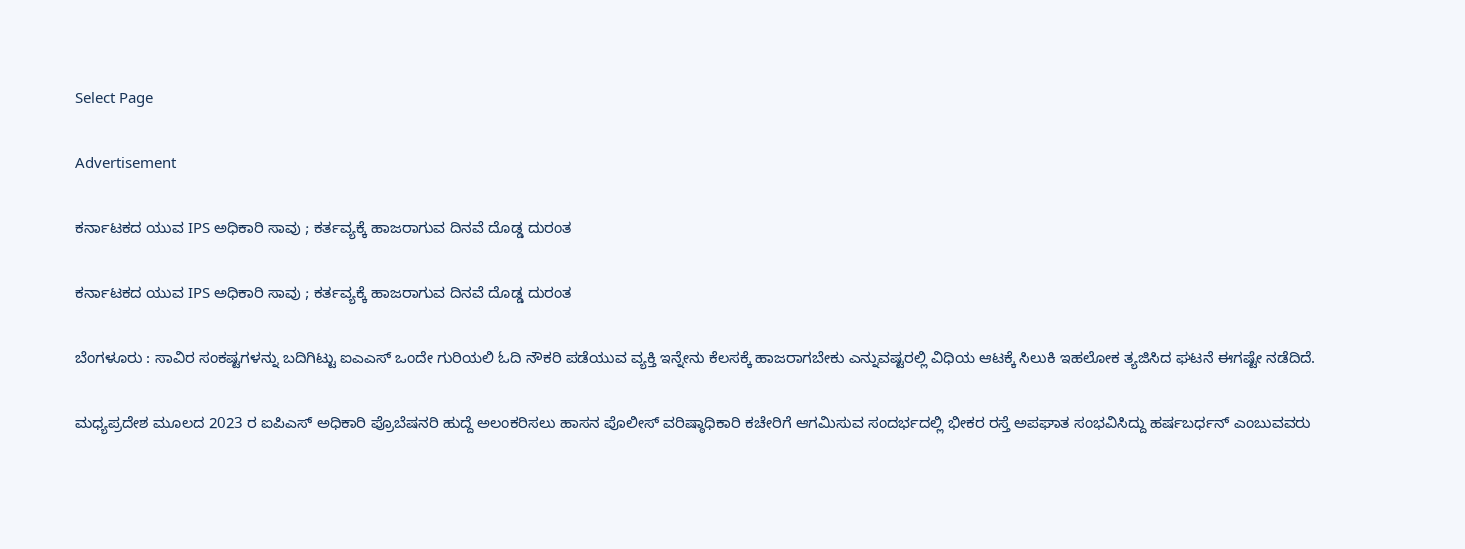Select Page

Advertisement

ಕರ್ನಾಟಕದ ಯುವ IPS ಅಧಿಕಾರಿ ಸಾವು ; ಕರ್ತವ್ಯಕ್ಕೆ ಹಾಜರಾಗುವ ದಿನವೆ ದೊಡ್ಡ ದುರಂತ

ಕರ್ನಾಟಕದ ಯುವ IPS ಅಧಿಕಾರಿ ಸಾವು ; ಕರ್ತವ್ಯಕ್ಕೆ ಹಾಜರಾಗುವ ದಿನವೆ ದೊಡ್ಡ ದುರಂತ

ಬೆಂಗಳೂರು : ಸಾವಿರ ಸಂಕಷ್ಟಗಳನ್ನು ಬದಿಗಿಟ್ಟು ಐಎಎಸ್ ಒಂದೇ ಗುರಿಯಲಿ ಓದಿ ನೌಕರಿ ಪಡೆಯುವ ವ್ಯಕ್ತಿ ಇನ್ನೇನು ಕೆಲಸಕ್ಕೆ ಹಾಜರಾಗಬೇಕು ಎನ್ನುವಷ್ಟರಲ್ಲಿ ವಿಧಿಯ ಆಟಕ್ಕೆ ಸಿಲುಕಿ ಇಹಲೋಕ ತ್ಯಜಿಸಿದ ಘಟನೆ ಈಗಷ್ಟೇ ನಡೆದಿದೆ.

ಮಧ್ಯಪ್ರದೇಶ ಮೂಲದ 2023 ರ ಐಪಿಎಸ್ ಅಧಿಕಾರಿ ಪ್ರೊಬೆಷನರಿ ಹುದ್ದೆ ಅಲಂಕರಿಸಲು ಹಾಸನ ಪೊಲೀಸ್ ವರಿಷ್ಠಾಧಿಕಾರಿ ‌ಕಚೇರಿಗೆ ಆಗಮಿಸುವ ಸಂದರ್ಭದಲ್ಲಿ ಭೀಕರ ರಸ್ತೆ ಅಪಘಾತ ಸಂಭವಿಸಿದ್ದು ಹರ್ಷಬರ್ಧನ್ ಎಂಬುವವರು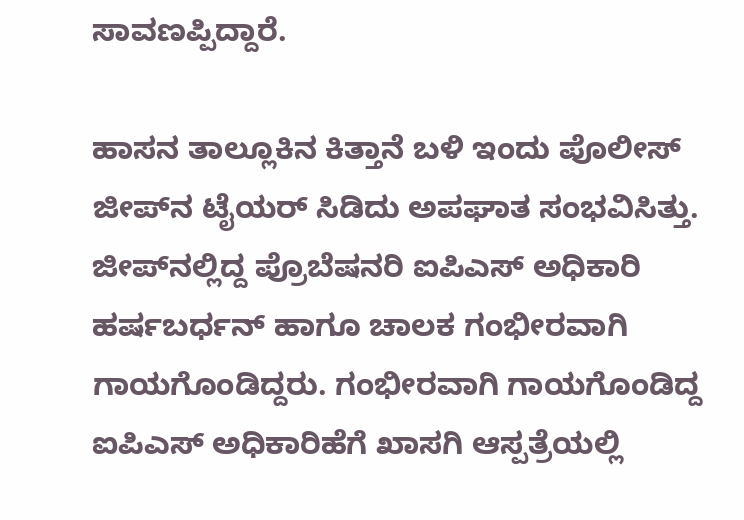ಸಾವಣಪ್ಪಿದ್ದಾರೆ.

ಹಾಸನ ತಾಲ್ಲೂಕಿನ ಕಿತ್ತಾನೆ ಬಳಿ ಇಂದು ಪೊಲೀಸ್ ಜೀಪ್‌ನ ಟೈಯರ್ ಸಿಡಿದು ಅಪಘಾತ ಸಂಭವಿಸಿತ್ತು. ಜೀಪ್‌ನಲ್ಲಿದ್ದ ಪ್ರೊಬೆಷನರಿ ಐಪಿಎಸ್ ಅಧಿಕಾರಿ ಹರ್ಷಬರ್ಧನ್ ಹಾಗೂ ಚಾಲಕ ಗಂಭೀರವಾಗಿ ಗಾಯಗೊಂಡಿದ್ದರು. ಗಂಭೀರವಾಗಿ ಗಾಯಗೊಂಡಿದ್ದ ಐಪಿಎಸ್ ಅಧಿಕಾರಿಹೆಗೆ ಖಾಸಗಿ ಆಸ್ಪತ್ರೆಯಲ್ಲಿ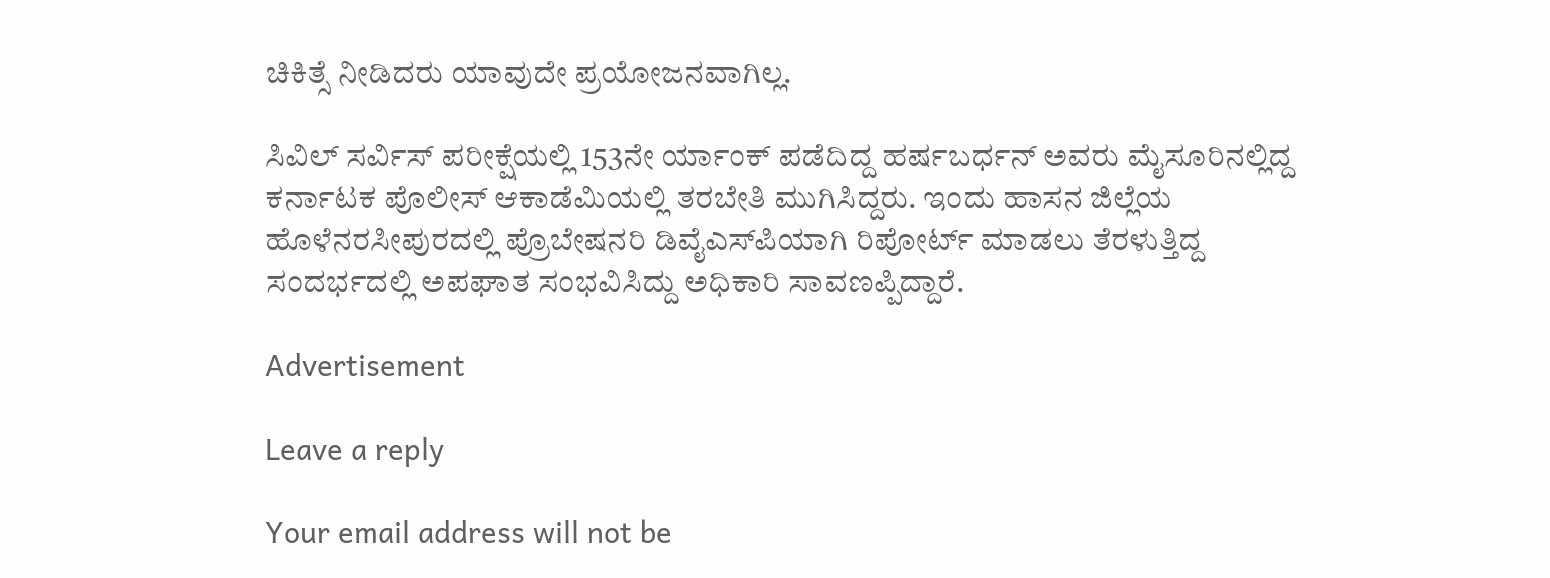ಚಿಕಿತ್ಸೆ ನೀಡಿದರು ಯಾವುದೇ ಪ್ರಯೋಜನವಾಗಿಲ್ಲ.

ಸಿವಿಲ್ ಸರ್ವಿಸ್ ಪರೀಕ್ಷೆಯಲ್ಲಿ 153ನೇ ರ್ಯಾಂಕ್ ಪಡೆದಿದ್ದ ಹರ್ಷಬರ್ಧನ್ ಅವರು ಮೈಸೂರಿನಲ್ಲಿದ್ದ ಕರ್ನಾಟಕ ಪೊಲೀಸ್ ಆಕಾಡೆಮಿಯಲ್ಲಿ ತರಬೇತಿ ಮುಗಿಸಿದ್ದರು. ಇಂದು ಹಾಸನ ಜಿಲ್ಲೆಯ ಹೊಳೆನರಸೀಪುರದಲ್ಲಿ ಪ್ರೊಬೇಷನರಿ ಡಿವೈಎಸ್‌ಪಿಯಾಗಿ ರಿಪೋರ್ಟ್ ಮಾಡಲು ತೆರಳುತ್ತಿದ್ದ ಸಂದರ್ಭದಲ್ಲಿ ಅಪಘಾತ ಸಂಭವಿಸಿದ್ದು ಅಧಿಕಾರಿ ಸಾವಣಪ್ಪಿದ್ದಾರೆ.

Advertisement

Leave a reply

Your email address will not be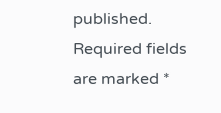published. Required fields are marked *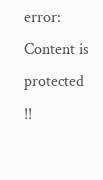error: Content is protected !!